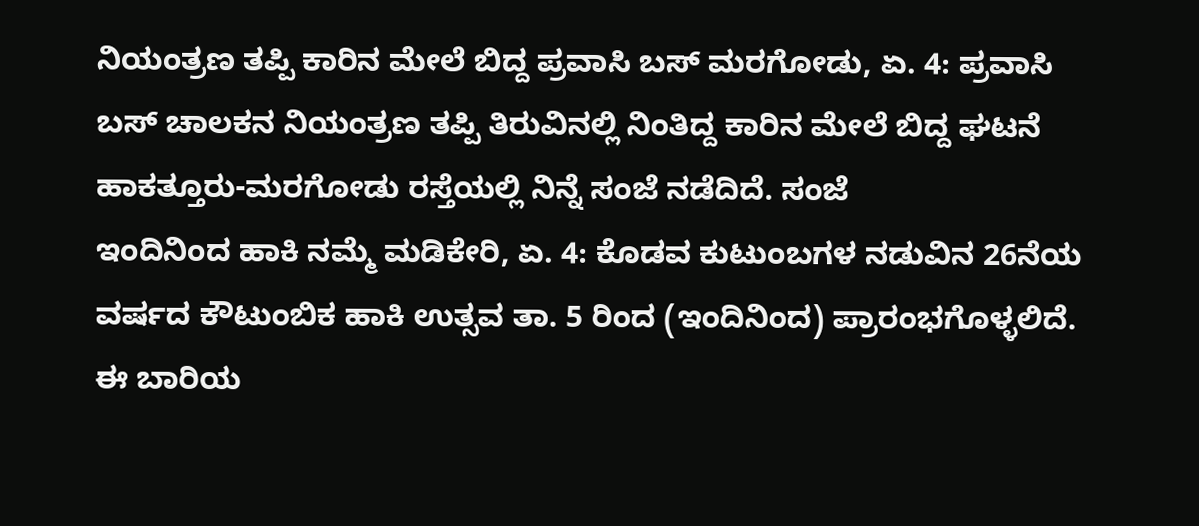ನಿಯಂತ್ರಣ ತಪ್ಪಿ ಕಾರಿನ ಮೇಲೆ ಬಿದ್ದ ಪ್ರವಾಸಿ ಬಸ್ ಮರಗೋಡು, ಏ. 4: ಪ್ರವಾಸಿ ಬಸ್ ಚಾಲಕನ ನಿಯಂತ್ರಣ ತಪ್ಪಿ ತಿರುವಿನಲ್ಲಿ ನಿಂತಿದ್ದ ಕಾರಿನ ಮೇಲೆ ಬಿದ್ದ ಘಟನೆ ಹಾಕತ್ತೂರು-ಮರಗೋಡು ರಸ್ತೆಯಲ್ಲಿ ನಿನ್ನೆ ಸಂಜೆ ನಡೆದಿದೆ. ಸಂಜೆ
ಇಂದಿನಿಂದ ಹಾಕಿ ನಮ್ಮೆ ಮಡಿಕೇರಿ, ಏ. 4: ಕೊಡವ ಕುಟುಂಬಗಳ ನಡುವಿನ 26ನೆಯ ವರ್ಷದ ಕೌಟುಂಬಿಕ ಹಾಕಿ ಉತ್ಸವ ತಾ. 5 ರಿಂದ (ಇಂದಿನಿಂದ) ಪ್ರಾರಂಭಗೊಳ್ಳಲಿದೆ. ಈ ಬಾರಿಯ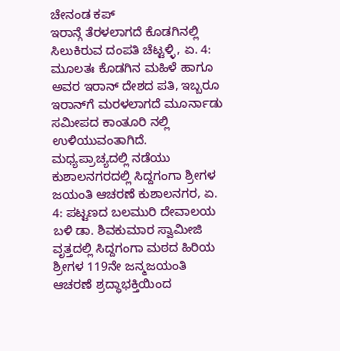ಚೇನಂಡ ಕಪ್
ಇರಾನ್ಗೆ ತೆರಳಲಾಗದೆ ಕೊಡಗಿನಲ್ಲಿ ಸಿಲುಕಿರುವ ದಂಪತಿ ಚೆಟ್ಟಳ್ಳಿ, ಏ. 4: ಮೂಲತಃ ಕೊಡಗಿನ ಮಹಿಳೆ ಹಾಗೂ ಅವರ ಇರಾನ್ ದೇಶದ ಪತಿ, ಇಬ್ಬರೂ ಇರಾನ್‍ಗೆ ಮರಳಲಾಗದೆ ಮೂರ್ನಾಡು ಸಮೀಪದ ಕಾಂತೂರಿ ನಲ್ಲಿ ಉಳಿಯುವಂತಾಗಿದೆ. ಮಧ್ಯಪ್ರಾಚ್ಯದಲ್ಲಿ ನಡೆಯು
ಕುಶಾಲನಗರದಲ್ಲಿ ಸಿದ್ದಗಂಗಾ ಶ್ರೀಗಳ ಜಯಂತಿ ಆಚರಣೆ ಕುಶಾಲನಗರ, ಏ. 4: ಪಟ್ಟಣದ ಬಲಮುರಿ ದೇವಾಲಯ ಬಳಿ ಡಾ. ಶಿವಕುಮಾರ ಸ್ವಾಮೀಜಿ ವೃತ್ತದಲ್ಲಿ ಸಿದ್ದಗಂಗಾ ಮಠದ ಹಿರಿಯ ಶ್ರೀಗಳ 119ನೇ ಜನ್ಮಜಯಂತಿ ಆಚರಣೆ ಶ್ರದ್ಧಾಭಕ್ತಿಯಿಂದ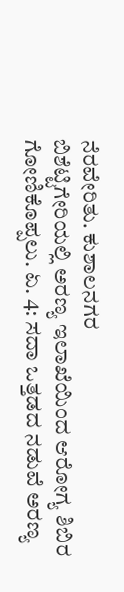ನೆರವೇರಿತು. ಕುಶಾಲನಗರ
ಬಿಶೆಟ್ಟಿಗೇರಿಯಲ್ಲಿ ಅರಣ್ಯ ಇಲಾಖೆಯಿಂದ ಆರೋಗ್ಯ ಶಿಬಿರ ಗೋಣಿಕೊಪ್ಪಲು. ಏ. 4: ಸದಾ ಒತ್ತಡದ ನಡುವೆ ಅರಣ್ಯ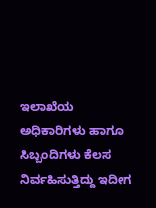ಇಲಾಖೆಯ ಅಧಿಕಾರಿಗಳು ಹಾಗೂ ಸಿಬ್ಬಂದಿಗಳು ಕೆಲಸ ನಿರ್ವಹಿಸುತ್ತಿದ್ದು ಇದೀಗ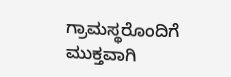ಗ್ರಾಮಸ್ಥರೊಂದಿಗೆ ಮುಕ್ತವಾಗಿ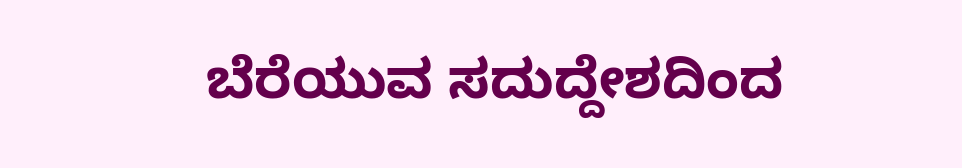ಬೆರೆಯುವ ಸದುದ್ದೇಶದಿಂದ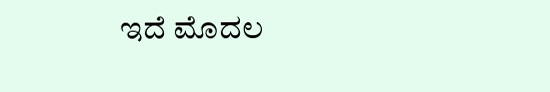ಇದೆ ಮೊದಲ